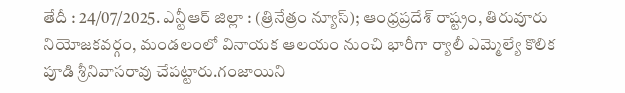తేదీ : 24/07/2025. ఎన్టీఆర్ జిల్లా : (త్రినేత్రం న్యూస్); ఆంధ్రప్రదేశ్ రాష్ట్రం, తిరువూరు నియోజకవర్గం, మండలంలో వినాయక ఆలయం నుంచి భారీగా ర్యాలీ ఎమ్మెల్యే కొలిక పూడి శ్రీనివాసరావు చేపట్టారు.గంజాయిని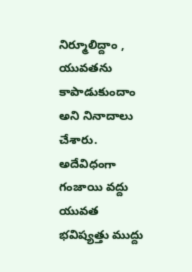నిర్మూలిద్దాం , యువతను కాపాడుకుందాం అని నినాదాలు చేశారు.
అదేవిధంగా గంజాయి వద్దు యువత భవిష్యత్తు ముద్దు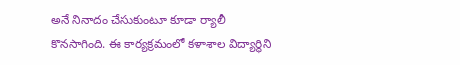అనే నినాదం చేసుకుంటూ కూడా ర్యాలీ కొనసాగింది. ఈ కార్యక్రమంలో కళాశాల విద్యార్థిని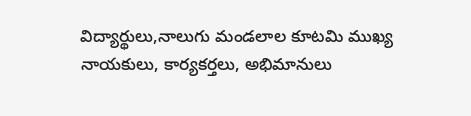విద్యార్థులు,నాలుగు మండలాల కూటమి ముఖ్య నాయకులు, కార్యకర్తలు, అభిమానులు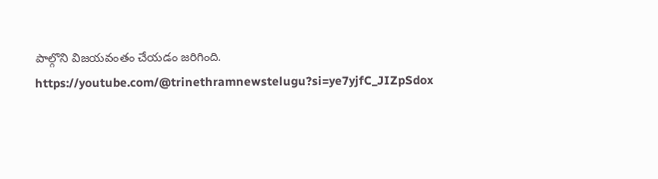పాల్గొని విజయవంతం చేయడం జరిగింది.
https://youtube.com/@trinethramnewstelugu?si=ye7yjfC_JIZpSdox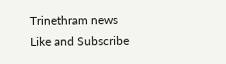Trinethram news
Like and Subscribe